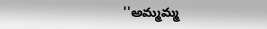''అమ్మమ్మ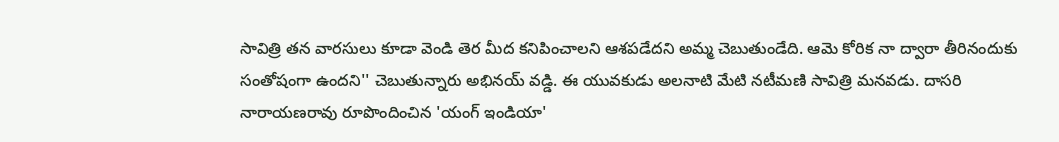సావిత్రి తన వారసులు కూడా వెండి తెర మీద కనిపించాలని ఆశపడేదని అమ్మ చెబుతుండేది. ఆమె కోరిక నా ద్వారా తీరినందుకు సంతోషంగా ఉందని'' చెబుతున్నారు అభినయ్ వడ్డి. ఈ యువకుడు అలనాటి మేటి నటీమణి సావిత్రి మనవడు. దాసరి నారాయణరావు రూపొందించిన 'యంగ్ ఇండియా'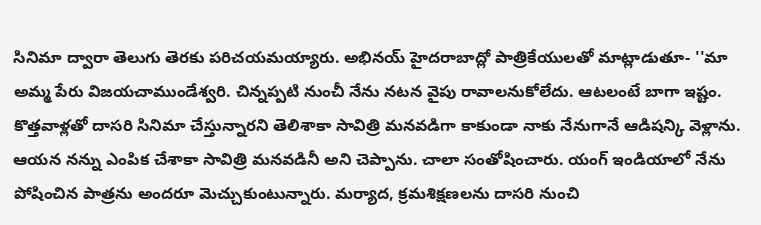సినిమా ద్వారా తెలుగు తెరకు పరిచయమయ్యారు. అభినయ్ హైదరాబాద్లో పాత్రికేయులతో మాట్లాడుతూ- ''మా అమ్మ పేరు విజయచాముండేశ్వరి. చిన్నప్పటి నుంచీ నేను నటన వైపు రావాలనుకోలేదు. ఆటలంటే బాగా ఇష్టం. కొత్తవాళ్లతో దాసరి సినిమా చేస్తున్నారని తెలిశాకా సావిత్రి మనవడిగా కాకుండా నాకు నేనుగానే ఆడిషన్కి వెళ్లాను. ఆయన నన్ను ఎంపిక చేశాకా సావిత్రి మనవడినీ అని చెప్పాను. చాలా సంతోషించారు. యంగ్ ఇండియాలో నేను పోషించిన పాత్రను అందరూ మెచ్చుకుంటున్నారు. మర్యాద, క్రమశిక్షణలను దాసరి నుంచి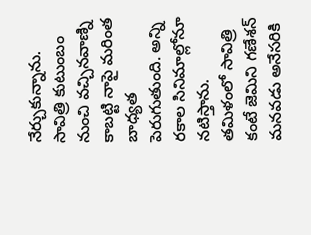నేర్చుకున్నాను. సావిత్రి కుటుంబం నుంచి వచ్చినవాణ్ని కాబట్టి నాపై మరింత బాధ్యత పెరుగుతుంది. అన్ని రకాల సినిమాల్లోనూ నటిస్తాను. తమిళంలో సావిత్రి కంటే జెమిని గణేశన్ మనవడు అనేసరికి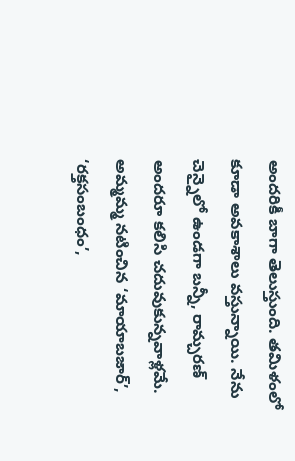అందరికీ బాగా తెలుస్తుంది. తమిళంలో కూడా అవకాశాలు వస్తున్నాయి. నేను చెన్నైలో ఉండగా బన్నీ, రామ్చరణ్ అందరూ కలిసి చదువుకున్నవాళ్లమే. అమ్మమ్మ నటించిన ‘మాయాబజార్’, ‘రక్తసంబంధం’,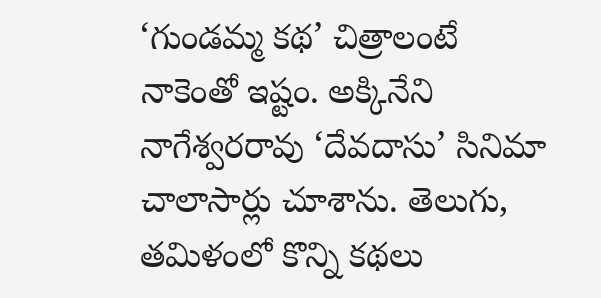‘గుండమ్మ కథ’ చిత్రాలంటే నాకెంతో ఇష్టం. అక్కినేని నాగేశ్వరరావు ‘దేవదాసు’ సినిమా చాలాసార్లు చూశాను. తెలుగు, తమిళంలో కొన్ని కథలు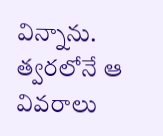విన్నాను. త్వరలోనే ఆ వివరాలు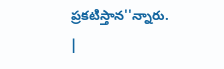ప్రకటిస్తాన''న్నారు.
|